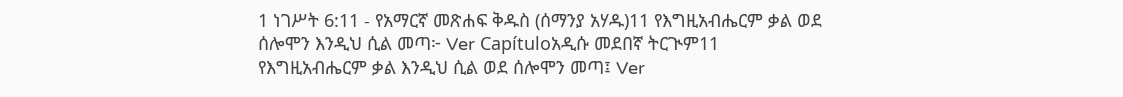1 ነገሥት 6:11 - የአማርኛ መጽሐፍ ቅዱስ (ሰማንያ አሃዱ)11 የእግዚአብሔርም ቃል ወደ ሰሎሞን እንዲህ ሲል መጣ፦ Ver Capítuloአዲሱ መደበኛ ትርጒም11 የእግዚአብሔርም ቃል እንዲህ ሲል ወደ ሰሎሞን መጣ፤ Ver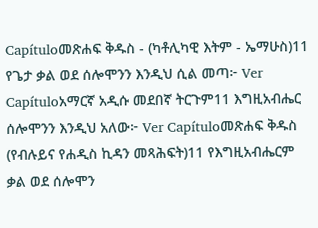Capítuloመጽሐፍ ቅዱስ - (ካቶሊካዊ እትም - ኤማሁስ)11 የጌታ ቃል ወደ ሰሎሞንን እንዲህ ሲል መጣ፦ Ver Capítuloአማርኛ አዲሱ መደበኛ ትርጉም11 እግዚአብሔር ሰሎሞንን እንዲህ አለው፦ Ver Capítuloመጽሐፍ ቅዱስ (የብሉይና የሐዲስ ኪዳን መጻሕፍት)11 የእግዚአብሔርም ቃል ወደ ሰሎሞን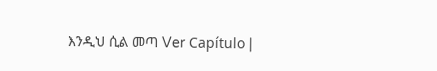እንዲህ ሲል መጣ Ver Capítulo |